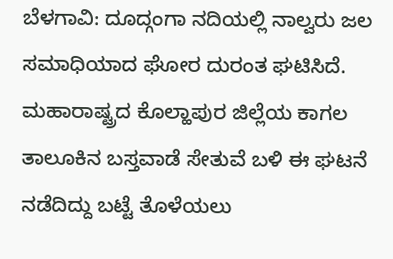ಬೆಳಗಾವಿ: ದೂದ್ಗಂಗಾ ನದಿಯಲ್ಲಿ ನಾಲ್ವರು ಜಲ ಸಮಾಧಿಯಾದ ಘೋರ ದುರಂತ ಘಟಿಸಿದೆ. ಮಹಾರಾಷ್ಟ್ರದ ಕೊಲ್ಹಾಪುರ ಜಿಲ್ಲೆಯ ಕಾಗಲ ತಾಲೂಕಿನ ಬಸ್ತವಾಡೆ ಸೇತುವೆ ಬಳಿ ಈ ಘಟನೆ ನಡೆದಿದ್ದು ಬಟ್ಟೆ ತೊಳೆಯಲು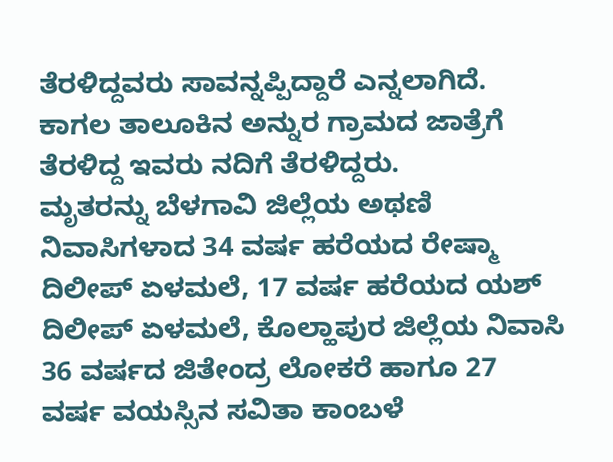ತೆರಳಿದ್ದವರು ಸಾವನ್ನಪ್ಪಿದ್ದಾರೆ ಎನ್ನಲಾಗಿದೆ.
ಕಾಗಲ ತಾಲೂಕಿನ ಅನ್ನುರ ಗ್ರಾಮದ ಜಾತ್ರೆಗೆ ತೆರಳಿದ್ದ ಇವರು ನದಿಗೆ ತೆರಳಿದ್ದರು.
ಮೃತರನ್ನು ಬೆಳಗಾವಿ ಜಿಲ್ಲೆಯ ಅಥಣಿ ನಿವಾಸಿಗಳಾದ 34 ವರ್ಷ ಹರೆಯದ ರೇಷ್ಮಾ ದಿಲೀಪ್ ಏಳಮಲೆ, 17 ವರ್ಷ ಹರೆಯದ ಯಶ್ ದಿಲೀಪ್ ಏಳಮಲೆ, ಕೊಲ್ಹಾಪುರ ಜಿಲ್ಲೆಯ ನಿವಾಸಿ 36 ವರ್ಷದ ಜಿತೇಂದ್ರ ಲೋಕರೆ ಹಾಗೂ 27 ವರ್ಷ ವಯಸ್ಸಿನ ಸವಿತಾ ಕಾಂಬಳೆ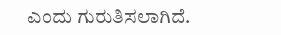ಎಂದು ಗುರುತಿಸಲಾಗಿದೆ.